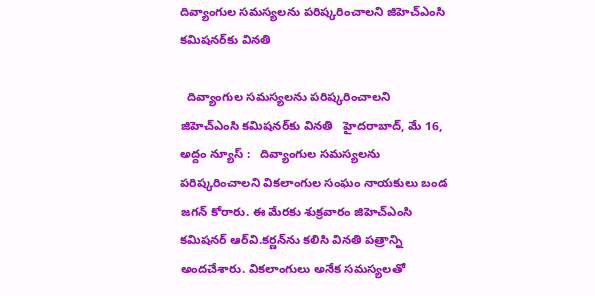దివ్యాంగుల స‌మస్య‌ల‌ను ప‌రిష్క‌రించాల‌ని జిహెచ్ఎంసి క‌మిష‌న‌ర్‌కు విన‌తి

  దివ్యాంగుల స‌మస్య‌ల‌ను ప‌రిష్క‌రించాల‌ని జిహెచ్ఎంసి క‌మిష‌న‌ర్‌కు విన‌తి   హైదరాబాద్, మే 16, అద్దం న్యూస్ :   దివ్యాంగుల స‌మ‌స్య‌ల‌ను ప‌రిష్క‌రించాల‌ని విక‌లాంగుల సంఘం నాయ‌కులు బండ జ‌గ‌న్ కోరారు. ఈ మేర‌కు శుక్ర‌వారం జిహెచ్ఎంసి క‌మిష‌న‌ర్ ఆర్‌వి.క‌ర్ణ‌న్‌ను క‌లిసి విన‌తి ప‌త్రాన్ని అంద‌చేశారు. విక‌లాంగులు అనేక స‌మ‌స్య‌ల‌తో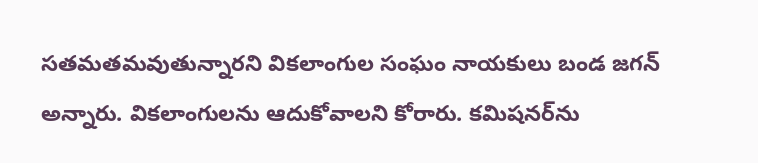స‌త‌మ‌త‌మ‌వుతున్నార‌ని విక‌లాంగుల సంఘం నాయ‌కులు బండ జ‌గ‌న్ అన్నారు. విక‌లాంగుల‌ను ఆదుకోవాల‌ని కోరారు. క‌మిష‌న‌ర్‌ను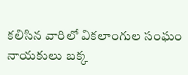క‌లిసిన వారిలో విక‌లాంగుల సంఘం నాయ‌కులు బ‌క్క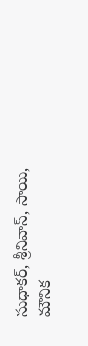సుధాక‌ర్‌, శ్రీనివాస్‌, సాయి, మౌనిక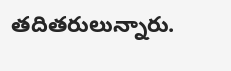త‌దిత‌రులున్నారు.